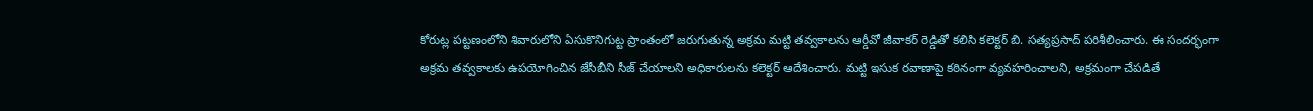కోరుట్ల పట్టణంలోని శివారులోని ఏసుకొనిగుట్ట ప్రాంతంలో జరుగుతున్న అక్రమ మట్టి తవ్వకాలను ఆర్డీవో జీవాకర్ రెడ్డితో కలిసి కలెక్టర్ బి. సత్యప్రసాద్ పరిశీలించారు. ఈ సందర్భంగా అక్రమ తవ్వకాలకు ఉపయోగించిన జేసీబీని సీజ్ చేయాలని అధికారులను కలెక్టర్ ఆదేశించారు. మట్టి ఇసుక రవాణాపై కఠినంగా వ్యవహరించాలని, అక్రమంగా చేపడితే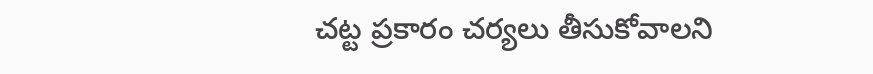చట్ట ప్రకారం చర్యలు తీసుకోవాలని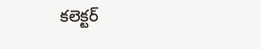కలెక్టర్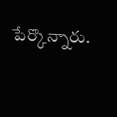పేర్కొన్నారు.